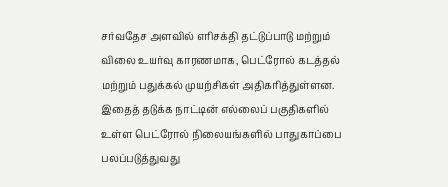சர்வதேச அளவில் எரிசக்தி தட்டுப்பாடு மற்றும் விலை உயர்வு காரணமாக, பெட்ரோல் கடத்தல் மற்றும் பதுக்கல் முயற்சிகள் அதிகரித்துள்ளன. இதைத் தடுக்க நாட்டின் எல்லைப் பகுதிகளில் உள்ள பெட்ரோல் நிலையங்களில் பாதுகாப்பை பலப்படுத்துவது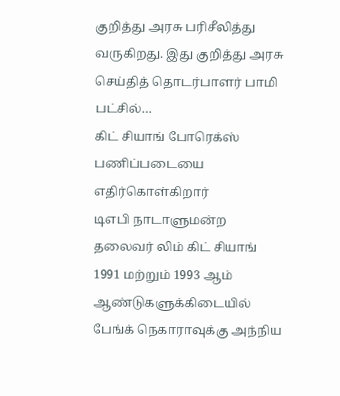குறித்து அரசு பரிசீலித்து வருகிறது. இது குறித்து அரசு செய்தித் தொடர்பாளர் பாமி பட்சில்…
கிட் சியாங் போரெக்ஸ் பணிப்படையை எதிர்கொள்கிறார்
டிஎபி நாடாளுமன்ற தலைவர் லிம் கிட் சியாங் 1991 மற்றும் 1993 ஆம் ஆண்டுகளுக்கிடையில் பேங்க் நெகாராவுக்கு அந்நிய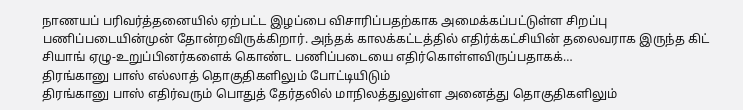நாணயப் பரிவர்த்தனையில் ஏற்பட்ட இழப்பை விசாரிப்பதற்காக அமைக்கப்பட்டுள்ள சிறப்பு பணிப்படையின்முன் தோன்றவிருக்கிறார். அந்தக் காலக்கட்டத்தில் எதிர்க்கட்சியின் தலைவராக இருந்த கிட் சியாங் ஏழு-உறுப்பினர்களைக் கொண்ட பணிப்படையை எதிர்கொள்ளவிருப்பதாகக்…
திரங்கானு பாஸ் எல்லாத் தொகுதிகளிலும் போட்டியிடும்
திரங்கானு பாஸ் எதிர்வரும் பொதுத் தேர்தலில் மாநிலத்துலுள்ள அனைத்து தொகுதிகளிலும்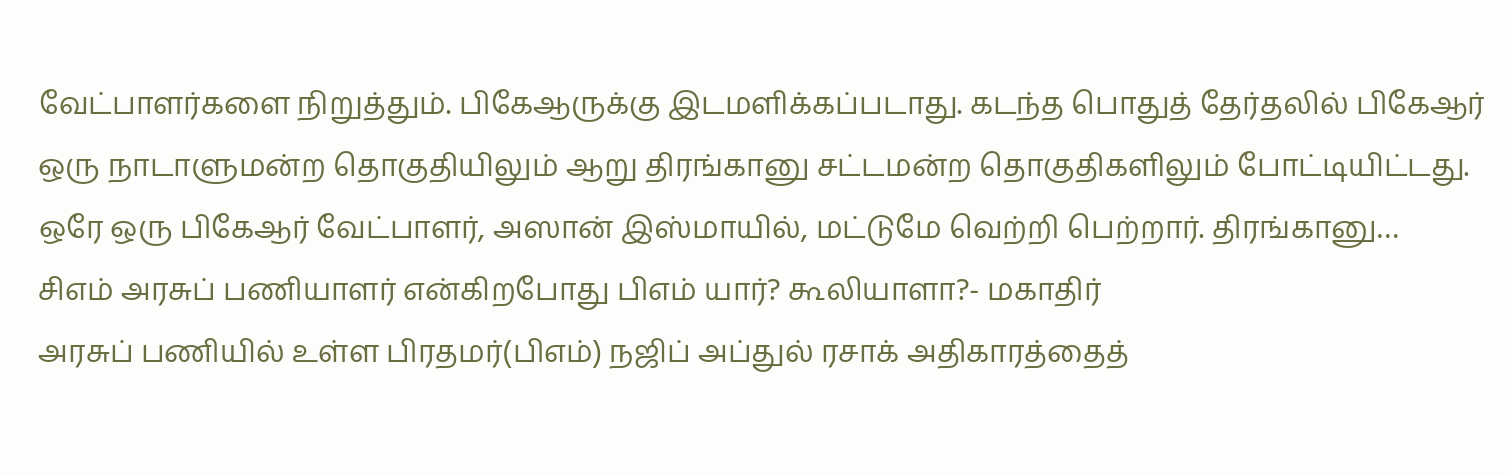வேட்பாளர்களை நிறுத்தும். பிகேஆருக்கு இடமளிக்கப்படாது. கடந்த பொதுத் தேர்தலில் பிகேஆர் ஒரு நாடாளுமன்ற தொகுதியிலும் ஆறு திரங்கானு சட்டமன்ற தொகுதிகளிலும் போட்டியிட்டது. ஒரே ஒரு பிகேஆர் வேட்பாளர், அஸான் இஸ்மாயில், மட்டுமே வெற்றி பெற்றார். திரங்கானு…
சிஎம் அரசுப் பணியாளர் என்கிறபோது பிஎம் யார்? கூலியாளா?- மகாதிர்
அரசுப் பணியில் உள்ள பிரதமர்(பிஎம்) நஜிப் அப்துல் ரசாக் அதிகாரத்தைத்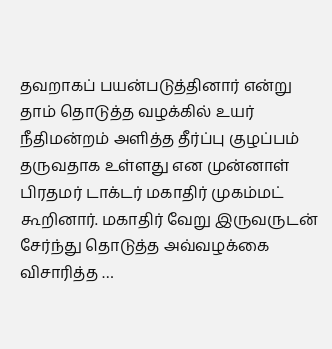தவறாகப் பயன்படுத்தினார் என்று தாம் தொடுத்த வழக்கில் உயர் நீதிமன்றம் அளித்த தீர்ப்பு குழப்பம் தருவதாக உள்ளது என முன்னாள் பிரதமர் டாக்டர் மகாதிர் முகம்மட் கூறினார். மகாதிர் வேறு இருவருடன் சேர்ந்து தொடுத்த அவ்வழக்கை விசாரித்த …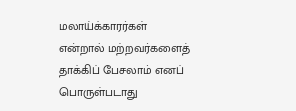மலாய்க்காரர்கள் என்றால் மற்றவர்களைத் தாக்கிப் பேசலாம் எனப் பொருள்படாது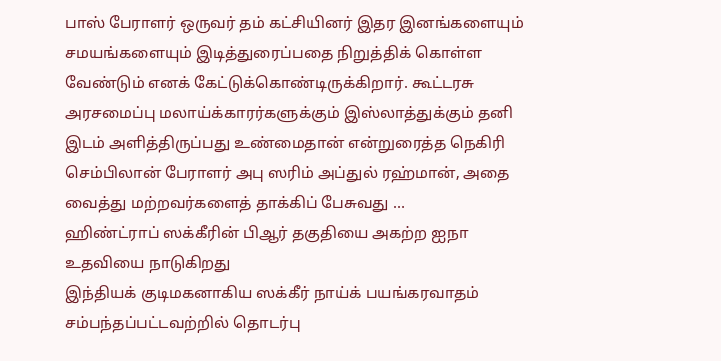பாஸ் பேராளர் ஒருவர் தம் கட்சியினர் இதர இனங்களையும் சமயங்களையும் இடித்துரைப்பதை நிறுத்திக் கொள்ள வேண்டும் எனக் கேட்டுக்கொண்டிருக்கிறார். கூட்டரசு அரசமைப்பு மலாய்க்காரர்களுக்கும் இஸ்லாத்துக்கும் தனி இடம் அளித்திருப்பது உண்மைதான் என்றுரைத்த நெகிரி செம்பிலான் பேராளர் அபு ஸரிம் அப்துல் ரஹ்மான், அதை வைத்து மற்றவர்களைத் தாக்கிப் பேசுவது …
ஹிண்ட்ராப் ஸக்கீரின் பிஆர் தகுதியை அகற்ற ஐநா உதவியை நாடுகிறது
இந்தியக் குடிமகனாகிய ஸக்கீர் நாய்க் பயங்கரவாதம் சம்பந்தப்பட்டவற்றில் தொடர்பு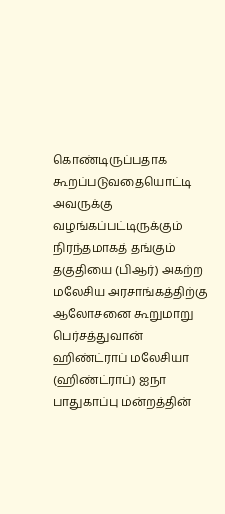கொண்டிருப்பதாக கூறப்படுவதையொட்டி அவருக்கு வழங்கப்பட்டிருக்கும் நிரந்தமாகத் தங்கும் தகுதியை (பிஆர்) அகற்ற மலேசிய அரசாங்கத்திற்கு ஆலோசனை கூறுமாறு பெர்சத்துவான் ஹிண்ட்ராப் மலேசியா (ஹிண்ட்ராப்) ஐநா பாதுகாப்பு மன்றத்தின்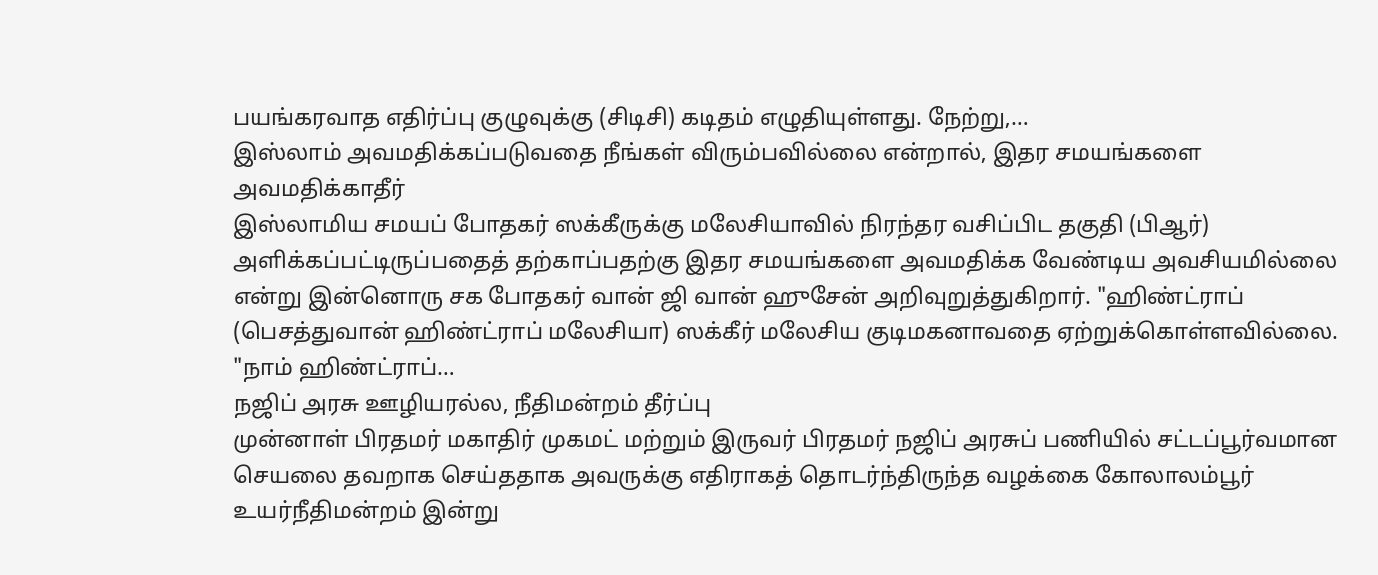பயங்கரவாத எதிர்ப்பு குழுவுக்கு (சிடிசி) கடிதம் எழுதியுள்ளது. நேற்று,…
இஸ்லாம் அவமதிக்கப்படுவதை நீங்கள் விரும்பவில்லை என்றால், இதர சமயங்களை அவமதிக்காதீர்
இஸ்லாமிய சமயப் போதகர் ஸக்கீருக்கு மலேசியாவில் நிரந்தர வசிப்பிட தகுதி (பிஆர்) அளிக்கப்பட்டிருப்பதைத் தற்காப்பதற்கு இதர சமயங்களை அவமதிக்க வேண்டிய அவசியமில்லை என்று இன்னொரு சக போதகர் வான் ஜி வான் ஹுசேன் அறிவுறுத்துகிறார். "ஹிண்ட்ராப் (பெசத்துவான் ஹிண்ட்ராப் மலேசியா) ஸக்கீர் மலேசிய குடிமகனாவதை ஏற்றுக்கொள்ளவில்லை. "நாம் ஹிண்ட்ராப்…
நஜிப் அரசு ஊழியரல்ல, நீதிமன்றம் தீர்ப்பு
முன்னாள் பிரதமர் மகாதிர் முகமட் மற்றும் இருவர் பிரதமர் நஜிப் அரசுப் பணியில் சட்டப்பூர்வமான செயலை தவறாக செய்ததாக அவருக்கு எதிராகத் தொடர்ந்திருந்த வழக்கை கோலாலம்பூர் உயர்நீதிமன்றம் இன்று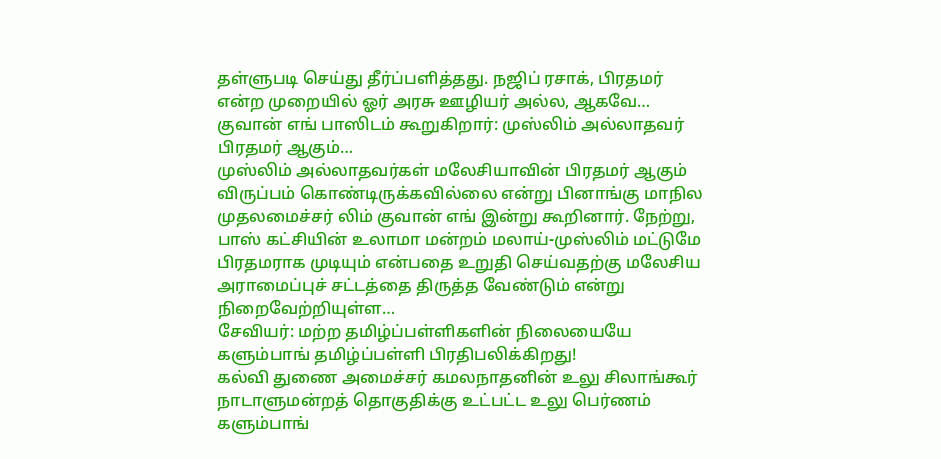தள்ளுபடி செய்து தீர்ப்பளித்தது. நஜிப் ரசாக், பிரதமர் என்ற முறையில் ஓர் அரசு ஊழியர் அல்ல, ஆகவே…
குவான் எங் பாஸிடம் கூறுகிறார்: முஸ்லிம் அல்லாதவர் பிரதமர் ஆகும்…
முஸ்லிம் அல்லாதவர்கள் மலேசியாவின் பிரதமர் ஆகும் விருப்பம் கொண்டிருக்கவில்லை என்று பினாங்கு மாநில முதலமைச்சர் லிம் குவான் எங் இன்று கூறினார். நேற்று, பாஸ் கட்சியின் உலாமா மன்றம் மலாய்-முஸ்லிம் மட்டுமே பிரதமராக முடியும் என்பதை உறுதி செய்வதற்கு மலேசிய அராமைப்புச் சட்டத்தை திருத்த வேண்டும் என்று நிறைவேற்றியுள்ள…
சேவியர்: மற்ற தமிழ்ப்பள்ளிகளின் நிலையையே களும்பாங் தமிழ்ப்பள்ளி பிரதிபலிக்கிறது!
கல்வி துணை அமைச்சர் கமலநாதனின் உலு சிலாங்கூர் நாடாளுமன்றத் தொகுதிக்கு உட்பட்ட உலு பெர்ணம் களும்பாங்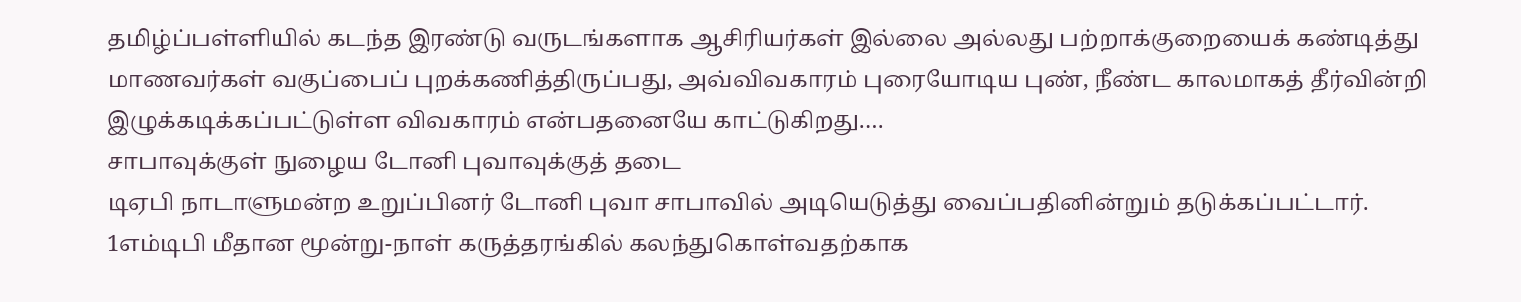தமிழ்ப்பள்ளியில் கடந்த இரண்டு வருடங்களாக ஆசிரியர்கள் இல்லை அல்லது பற்றாக்குறையைக் கண்டித்து மாணவர்கள் வகுப்பைப் புறக்கணித்திருப்பது, அவ்விவகாரம் புரையோடிய புண், நீண்ட காலமாகத் தீர்வின்றி இழுக்கடிக்கப்பட்டுள்ள விவகாரம் என்பதனையே காட்டுகிறது.…
சாபாவுக்குள் நுழைய டோனி புவாவுக்குத் தடை
டிஏபி நாடாளுமன்ற உறுப்பினர் டோனி புவா சாபாவில் அடியெடுத்து வைப்பதினின்றும் தடுக்கப்பட்டார். 1எம்டிபி மீதான மூன்று-நாள் கருத்தரங்கில் கலந்துகொள்வதற்காக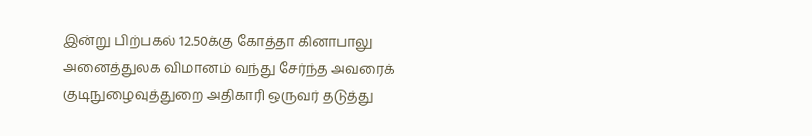இன்று பிற்பகல் 12.50க்கு கோத்தா கினாபாலு அனைத்துலக விமானம் வந்து சேர்ந்த அவரைக் குடிநுழைவுத்துறை அதிகாரி ஒருவர் தடுத்து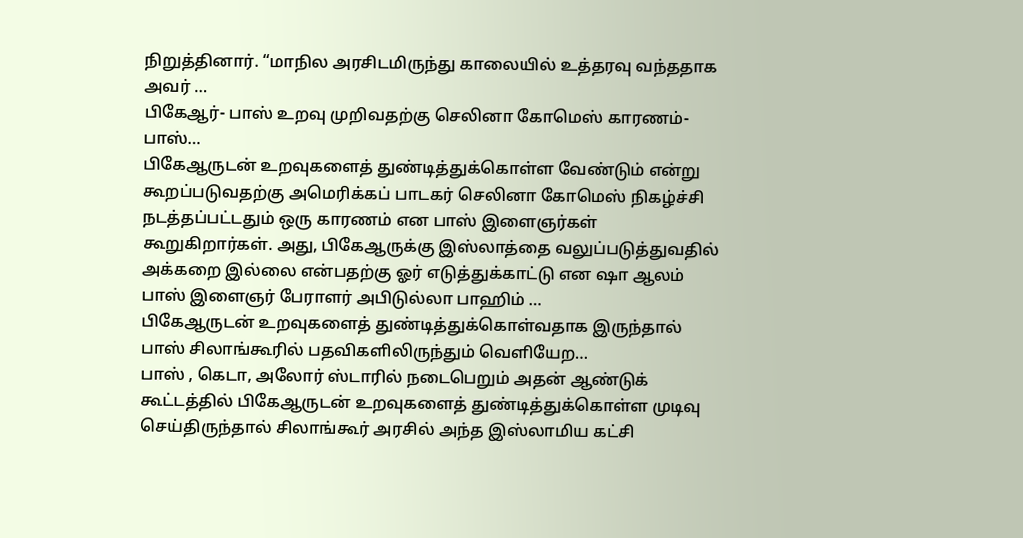நிறுத்தினார். “மாநில அரசிடமிருந்து காலையில் உத்தரவு வந்ததாக அவர் …
பிகேஆர்- பாஸ் உறவு முறிவதற்கு செலினா கோமெஸ் காரணம்- பாஸ்…
பிகேஆருடன் உறவுகளைத் துண்டித்துக்கொள்ள வேண்டும் என்று கூறப்படுவதற்கு அமெரிக்கப் பாடகர் செலினா கோமெஸ் நிகழ்ச்சி நடத்தப்பட்டதும் ஒரு காரணம் என பாஸ் இளைஞர்கள் கூறுகிறார்கள். அது, பிகேஆருக்கு இஸ்லாத்தை வலுப்படுத்துவதில் அக்கறை இல்லை என்பதற்கு ஓர் எடுத்துக்காட்டு என ஷா ஆலம் பாஸ் இளைஞர் பேராளர் அபிடுல்லா பாஹிம் …
பிகேஆருடன் உறவுகளைத் துண்டித்துக்கொள்வதாக இருந்தால் பாஸ் சிலாங்கூரில் பதவிகளிலிருந்தும் வெளியேற…
பாஸ் , கெடா, அலோர் ஸ்டாரில் நடைபெறும் அதன் ஆண்டுக் கூட்டத்தில் பிகேஆருடன் உறவுகளைத் துண்டித்துக்கொள்ள முடிவு செய்திருந்தால் சிலாங்கூர் அரசில் அந்த இஸ்லாமிய கட்சி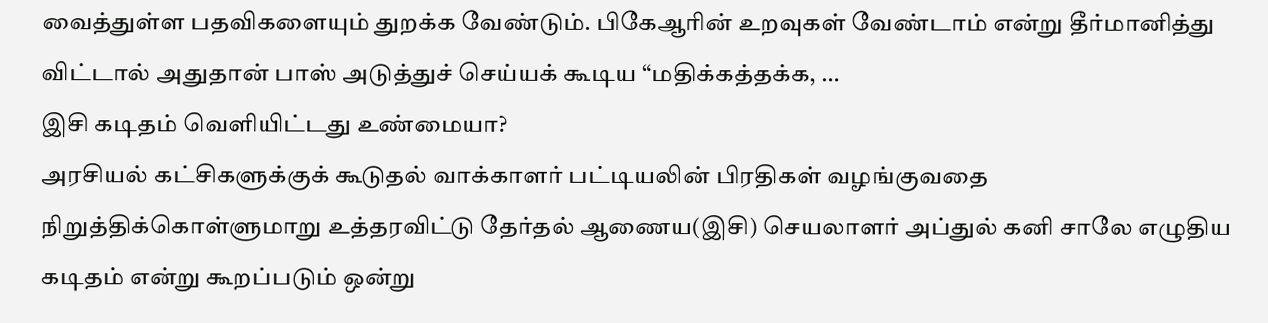வைத்துள்ள பதவிகளையும் துறக்க வேண்டும். பிகேஆரின் உறவுகள் வேண்டாம் என்று தீர்மானித்து விட்டால் அதுதான் பாஸ் அடுத்துச் செய்யக் கூடிய “மதிக்கத்தக்க, …
இசி கடிதம் வெளியிட்டது உண்மையா?
அரசியல் கட்சிகளுக்குக் கூடுதல் வாக்காளர் பட்டியலின் பிரதிகள் வழங்குவதை நிறுத்திக்கொள்ளுமாறு உத்தரவிட்டு தேர்தல் ஆணைய(இசி) செயலாளர் அப்துல் கனி சாலே எழுதிய கடிதம் என்று கூறப்படும் ஒன்று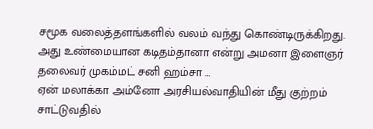சமூக வலைத்தளங்களில் வலம் வந்து கொண்டிருக்கிறது. அது உண்மையான கடிதம்தானா என்று அமனா இளைஞர் தலைவர் முகம்மட் சனி ஹம்சா …
ஏன் மலாக்கா அம்னோ அரசியல்வாதியின் மீது குற்றம் சாட்டுவதில்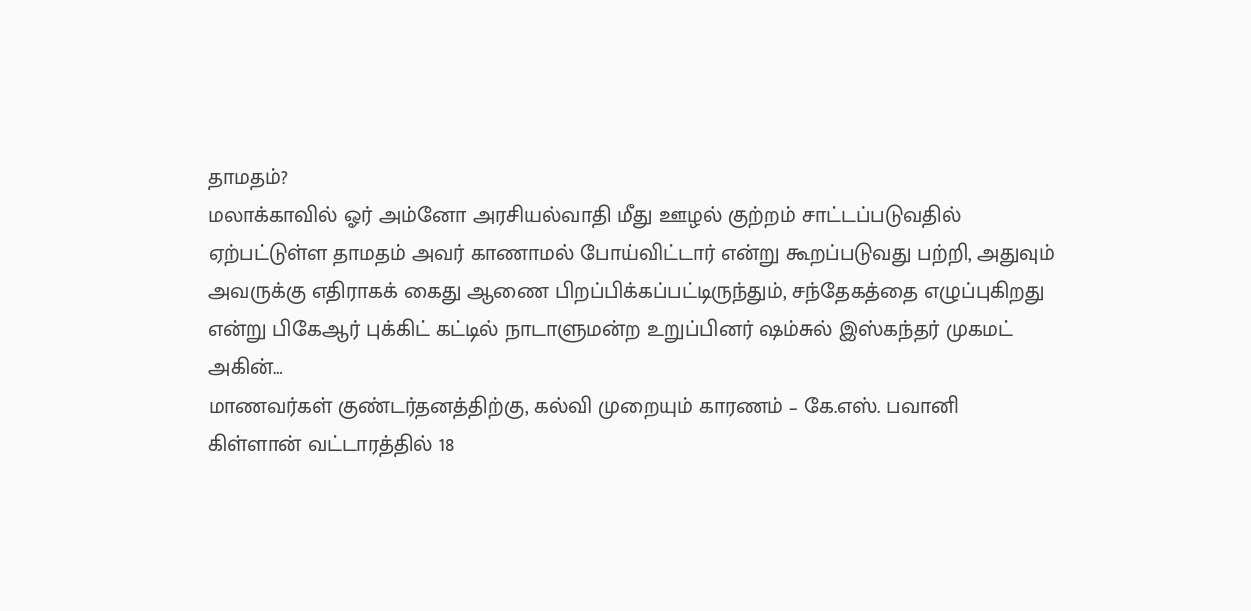தாமதம்?
மலாக்காவில் ஓர் அம்னோ அரசியல்வாதி மீது ஊழல் குற்றம் சாட்டப்படுவதில் ஏற்பட்டுள்ள தாமதம் அவர் காணாமல் போய்விட்டார் என்று கூறப்படுவது பற்றி, அதுவும் அவருக்கு எதிராகக் கைது ஆணை பிறப்பிக்கப்பட்டிருந்தும், சந்தேகத்தை எழுப்புகிறது என்று பிகேஆர் புக்கிட் கட்டில் நாடாளுமன்ற உறுப்பினர் ஷம்சுல் இஸ்கந்தர் முகமட் அகின்…
மாணவர்கள் குண்டர்தனத்திற்கு, கல்வி முறையும் காரணம் – கே.எஸ். பவானி
கிள்ளான் வட்டாரத்தில் 18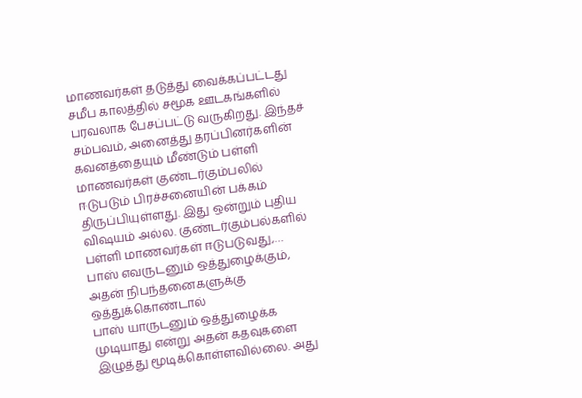மாணவர்கள் தடுத்து வைக்கப்பட்டது சமீப காலத்தில் சமூக ஊடகங்களில் பரவலாக பேசப்பட்டு வருகிறது. இந்தச் சம்பவம், அனைத்து தரப்பினர்களின் கவனத்தையும் மீண்டும் பள்ளி மாணவர்கள் குண்டர்கும்பலில் ஈடுபடும் பிரச்சனையின் பக்கம் திருப்பியுள்ளது. இது ஒன்றும் புதிய விஷயம் அல்ல. குண்டர்கும்பல்களில் பள்ளி மாணவர்கள் ஈடுபடுவது,…
பாஸ் எவருடனும் ஒத்துழைக்கும், அதன் நிபந்தனைகளுக்கு ஒத்துக்கொண்டால்
பாஸ் யாருடனும் ஒத்துழைக்க முடியாது என்று அதன் கதவுகளை இழுத்து மூடிக்கொள்ளவில்லை. அது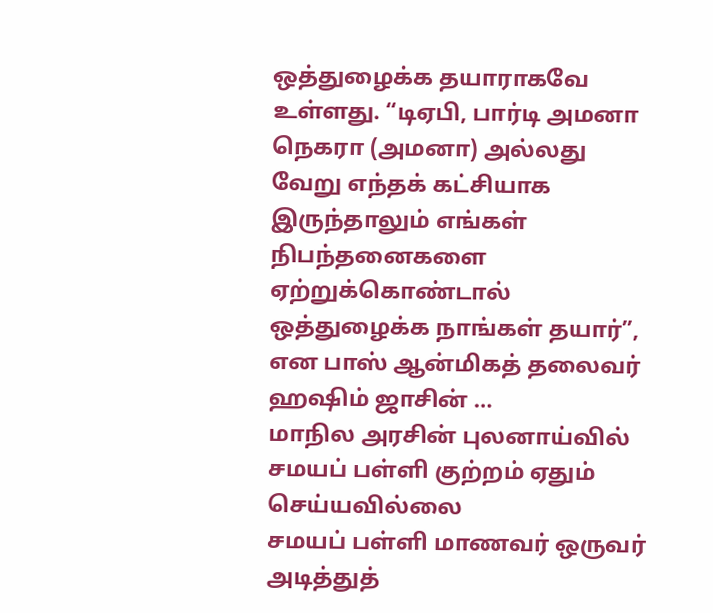ஒத்துழைக்க தயாராகவே உள்ளது. “டிஏபி, பார்டி அமனா நெகரா (அமனா) அல்லது வேறு எந்தக் கட்சியாக இருந்தாலும் எங்கள் நிபந்தனைகளை ஏற்றுக்கொண்டால் ஒத்துழைக்க நாங்கள் தயார்”, என பாஸ் ஆன்மிகத் தலைவர் ஹஷிம் ஜாசின் …
மாநில அரசின் புலனாய்வில் சமயப் பள்ளி குற்றம் ஏதும் செய்யவில்லை
சமயப் பள்ளி மாணவர் ஒருவர் அடித்துத்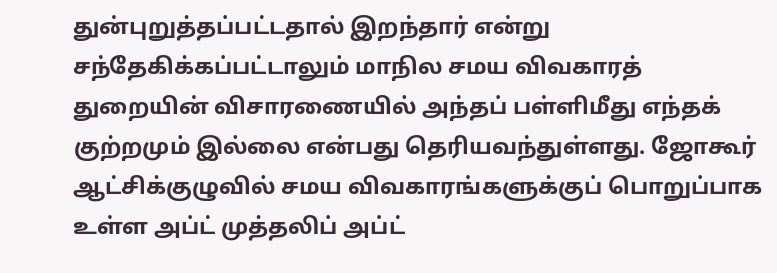துன்புறுத்தப்பட்டதால் இறந்தார் என்று சந்தேகிக்கப்பட்டாலும் மாநில சமய விவகாரத் துறையின் விசாரணையில் அந்தப் பள்ளிமீது எந்தக் குற்றமும் இல்லை என்பது தெரியவந்துள்ளது. ஜோகூர் ஆட்சிக்குழுவில் சமய விவகாரங்களுக்குப் பொறுப்பாக உள்ள அப்ட் முத்தலிப் அப்ட்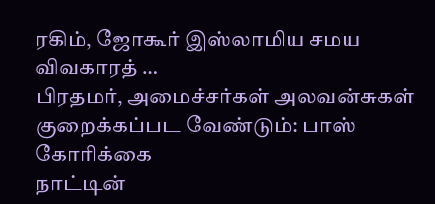ரகிம், ஜோகூர் இஸ்லாமிய சமய விவகாரத் …
பிரதமர், அமைச்சர்கள் அலவன்சுகள் குறைக்கப்பட வேண்டும்: பாஸ் கோரிக்கை
நாட்டின்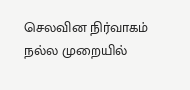செலவின நிர்வாகம் நல்ல முறையில்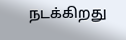நடக்கிறது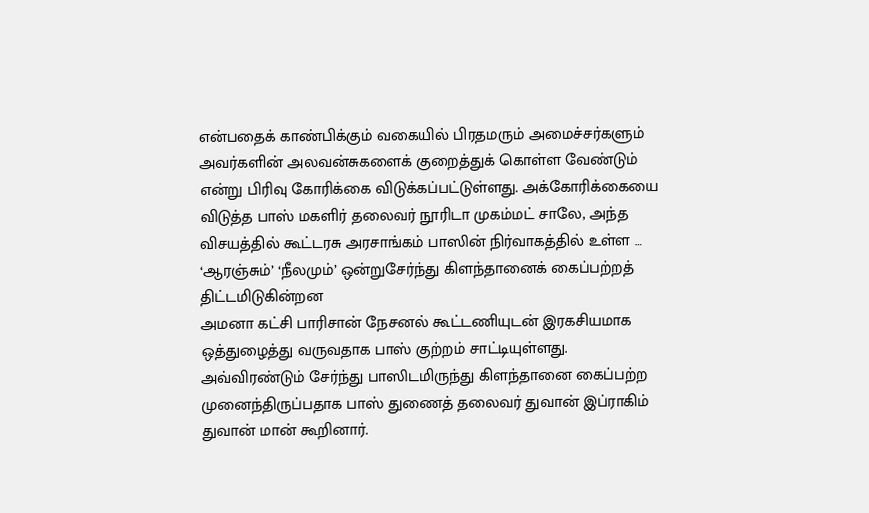என்பதைக் காண்பிக்கும் வகையில் பிரதமரும் அமைச்சர்களும் அவர்களின் அலவன்சுகளைக் குறைத்துக் கொள்ள வேண்டும் என்று பிரிவு கோரிக்கை விடுக்கப்பட்டுள்ளது. அக்கோரிக்கையை விடுத்த பாஸ் மகளிர் தலைவர் நூரிடா முகம்மட் சாலே, அந்த விசயத்தில் கூட்டரசு அரசாங்கம் பாஸின் நிர்வாகத்தில் உள்ள …
‘ஆரஞ்சும்’ ‘நீலமும்’ ஒன்றுசேர்ந்து கிளந்தானைக் கைப்பற்றத் திட்டமிடுகின்றன
அமனா கட்சி பாரிசான் நேசனல் கூட்டணியுடன் இரகசியமாக ஒத்துழைத்து வருவதாக பாஸ் குற்றம் சாட்டியுள்ளது. அவ்விரண்டும் சேர்ந்து பாஸிடமிருந்து கிளந்தானை கைப்பற்ற முனைந்திருப்பதாக பாஸ் துணைத் தலைவர் துவான் இப்ராகிம் துவான் மான் கூறினார்.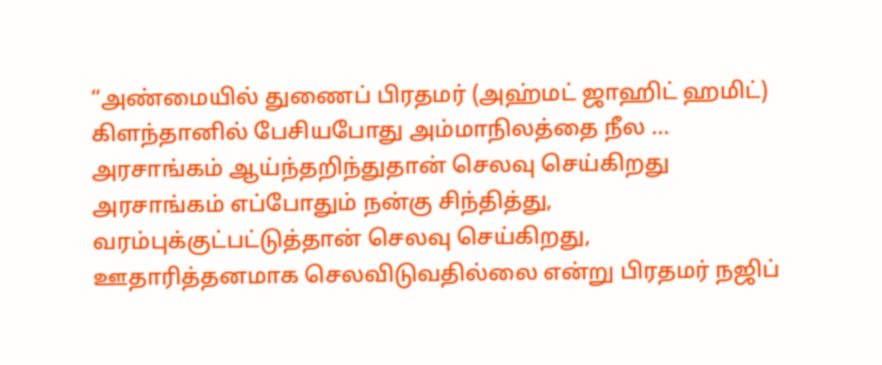“அண்மையில் துணைப் பிரதமர் (அஹ்மட் ஜாஹிட் ஹமிட்) கிளந்தானில் பேசியபோது அம்மாநிலத்தை நீல …
அரசாங்கம் ஆய்ந்தறிந்துதான் செலவு செய்கிறது
அரசாங்கம் எப்போதும் நன்கு சிந்தித்து, வரம்புக்குட்பட்டுத்தான் செலவு செய்கிறது, ஊதாரித்தனமாக செலவிடுவதில்லை என்று பிரதமர் நஜிப்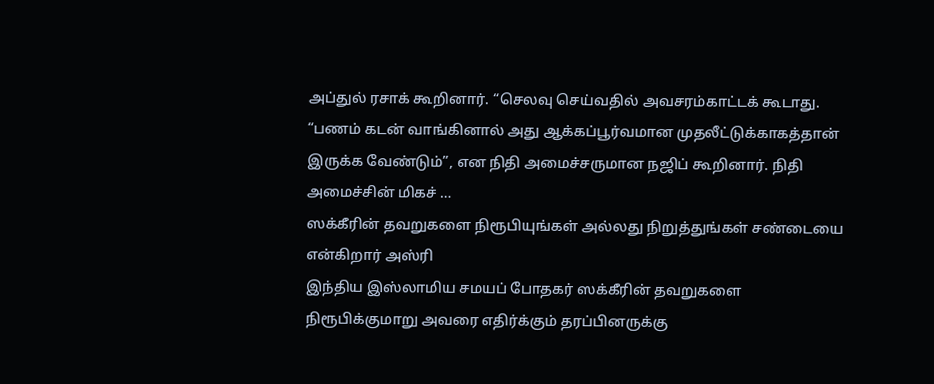அப்துல் ரசாக் கூறினார். “செலவு செய்வதில் அவசரம்காட்டக் கூடாது. “பணம் கடன் வாங்கினால் அது ஆக்கப்பூர்வமான முதலீட்டுக்காகத்தான் இருக்க வேண்டும்”, என நிதி அமைச்சருமான நஜிப் கூறினார். நிதி அமைச்சின் மிகச் …
ஸக்கீரின் தவறுகளை நிரூபியுங்கள் அல்லது நிறுத்துங்கள் சண்டையை என்கிறார் அஸ்ரி
இந்திய இஸ்லாமிய சமயப் போதகர் ஸக்கீரின் தவறுகளை நிரூபிக்குமாறு அவரை எதிர்க்கும் தரப்பினருக்கு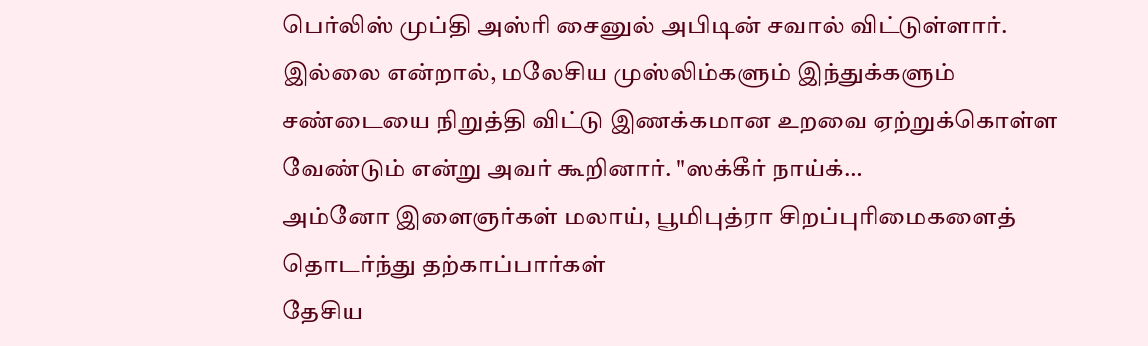பெர்லிஸ் முப்தி அஸ்ரி சைனுல் அபிடின் சவால் விட்டுள்ளார். இல்லை என்றால், மலேசிய முஸ்லிம்களும் இந்துக்களும் சண்டையை நிறுத்தி விட்டு இணக்கமான உறவை ஏற்றுக்கொள்ள வேண்டும் என்று அவர் கூறினார். "ஸக்கீர் நாய்க்…
அம்னோ இளைஞர்கள் மலாய், பூமிபுத்ரா சிறப்புரிமைகளைத் தொடர்ந்து தற்காப்பார்கள்
தேசிய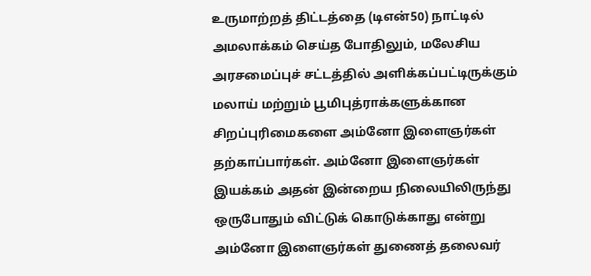உருமாற்றத் திட்டத்தை (டிஎன்50) நாட்டில் அமலாக்கம் செய்த போதிலும், மலேசிய அரசமைப்புச் சட்டத்தில் அளிக்கப்பட்டிருக்கும் மலாய் மற்றும் பூமிபுத்ராக்களுக்கான சிறப்புரிமைகளை அம்னோ இளைஞர்கள் தற்காப்பார்கள். அம்னோ இளைஞர்கள் இயக்கம் அதன் இன்றைய நிலையிலிருந்து ஒருபோதும் விட்டுக் கொடுக்காது என்று அம்னோ இளைஞர்கள் துணைத் தலைவர்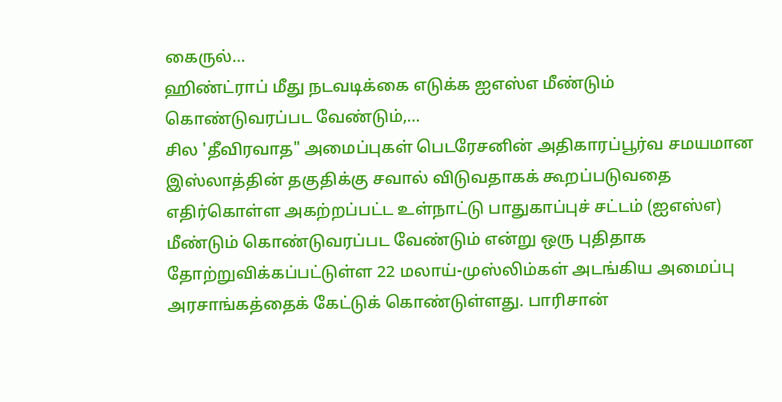கைருல்…
ஹிண்ட்ராப் மீது நடவடிக்கை எடுக்க ஐஎஸ்எ மீண்டும் கொண்டுவரப்பட வேண்டும்,…
சில 'தீவிரவாத" அமைப்புகள் பெடரேசனின் அதிகாரப்பூர்வ சமயமான இஸ்லாத்தின் தகுதிக்கு சவால் விடுவதாகக் கூறப்படுவதை எதிர்கொள்ள அகற்றப்பட்ட உள்நாட்டு பாதுகாப்புச் சட்டம் (ஐஎஸ்எ) மீண்டும் கொண்டுவரப்பட வேண்டும் என்று ஒரு புதிதாக தோற்றுவிக்கப்பட்டுள்ள 22 மலாய்-முஸ்லிம்கள் அடங்கிய அமைப்பு அரசாங்கத்தைக் கேட்டுக் கொண்டுள்ளது. பாரிசான்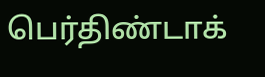பெர்திண்டாக்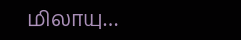மிலாயு…